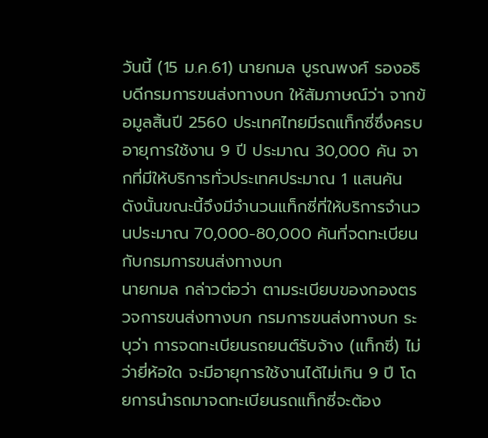วันนี้ (15 ม.ค.61) นายกมล บูรณพงศ์ รองอธิบดีกรมการขนส่งทางบก ให้สัมภาษณ์ว่า จากข้อมูลสิ้นปี 2560 ประเทศไทยมีรถแท็กซี่ซึ่งครบอายุการใช้งาน 9 ปี ประมาณ 30,000 คัน จากที่มีให้บริการทั่วประเทศประมาณ 1 แสนคัน ดังนั้นขณะนี้จึงมีจำนวนแท็กซี่ที่ให้บริการจำนวนประมาณ 70,000-80,000 คันที่จดทะเบียนกับกรมการขนส่งทางบก
นายกมล กล่าวต่อว่า ตามระเบียบของกองตรวจการขนส่งทางบก กรมการขนส่งทางบก ระบุว่า การจดทะเบียนรถยนต์รับจ้าง (แท็กซี่) ไม่ว่ายี่ห้อใด จะมีอายุการใช้งานได้ไม่เกิน 9 ปี โดยการนำรถมาจดทะเบียนรถแท็กซี่จะต้อง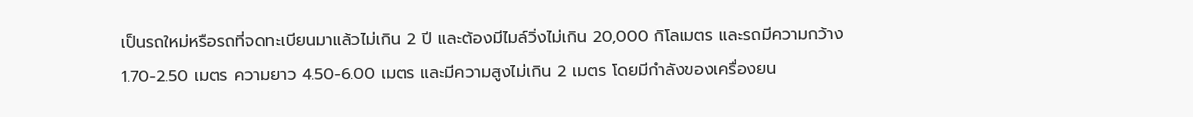เป็นรถใหม่หรือรถที่จดทะเบียนมาแล้วไม่เกิน 2 ปี และต้องมีไมล์วิ่งไม่เกิน 20,000 กิโลเมตร และรถมีความกว้าง 1.70-2.50 เมตร ความยาว 4.50-6.00 เมตร และมีความสูงไม่เกิน 2 เมตร โดยมีกำลังของเครื่องยน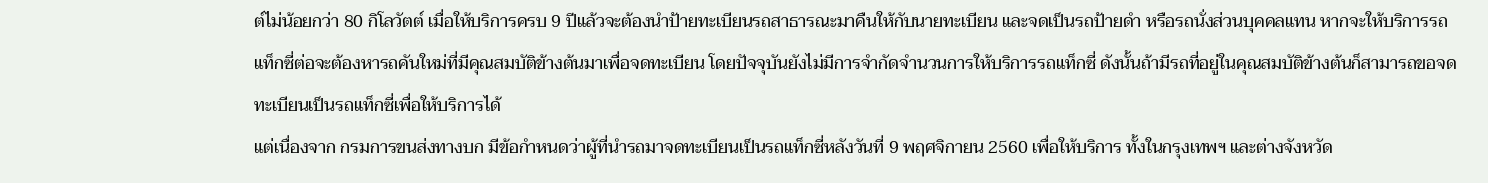ต์ไม่น้อยกว่า 80 กิโลวัตต์ เมื่อให้บริการครบ 9 ปีแล้วจะต้องนำป้ายทะเบียนรถสาธารณะมาคืนให้กับนายทะเบียน และจดเป็นรถป้ายดำ หรือรถนั่งส่วนบุคคลแทน หากจะให้บริการรถแท็กซี่ต่อจะต้องหารถคันใหม่ที่มีคุณสมบัติข้างต้นมาเพื่อจดทะเบียน โดยปัจจุบันยังไม่มีการจำกัดจำนวนการให้บริการรถแท็กซี่ ดังนั้นถ้ามีรถที่อยู่ในคุณสมบัติข้างต้นก็สามารถขอจดทะเบียนเป็นรถแท็กซี่เพื่อให้บริการได้
แต่เนื่องจาก กรมการขนส่งทางบก มีข้อกำหนดว่าผู้ที่นำรถมาจดทะเบียนเป็นรถแท็กซี่หลังวันที่ 9 พฤศจิกายน 2560 เพื่อให้บริการ ทั้งในกรุงเทพฯ และต่างจังหวัด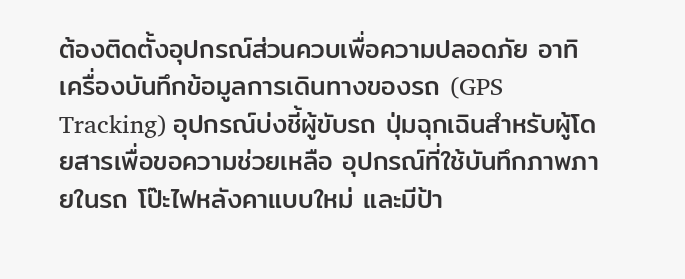ต้องติดตั้งอุปกรณ์ส่วนควบเพื่อความปลอดภัย อาทิ เครื่องบันทึกข้อมูลการเดินทางของรถ (GPS Tracking) อุปกรณ์บ่งชี้ผู้ขับรถ ปุ่มฉุกเฉินสำหรับผู้โดยสารเพื่อขอความช่วยเหลือ อุปกรณ์ที่ใช้บันทึกภาพภายในรถ โป๊ะไฟหลังคาแบบใหม่ และมีป้า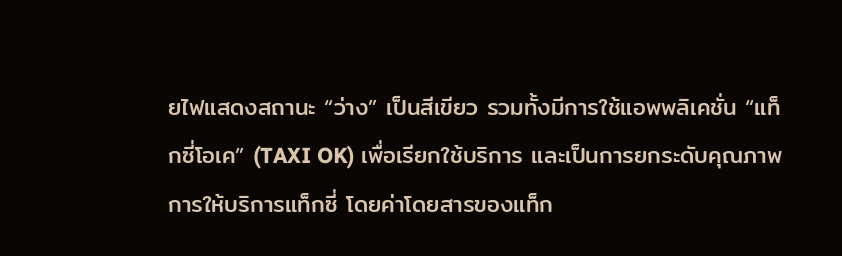ยไฟแสดงสถานะ “ว่าง” เป็นสีเขียว รวมทั้งมีการใช้แอพพลิเคชั่น “แท็กซี่โอเค” (TAXI OK) เพื่อเรียกใช้บริการ และเป็นการยกระดับคุณภาพการให้บริการแท็กซี่ โดยค่าโดยสารของแท็ก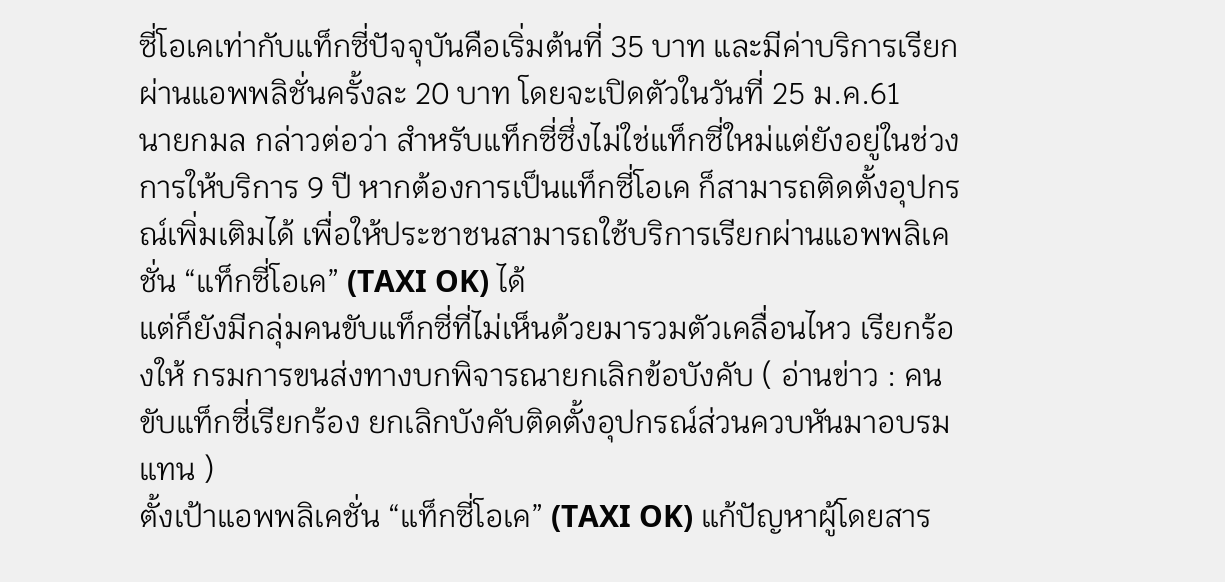ซี่โอเคเท่ากับแท็กซี่ปัจจุบันคือเริ่มต้นที่ 35 บาท และมีค่าบริการเรียกผ่านแอพพลิชั่นครั้งละ 20 บาท โดยจะเปิดตัวในวันที่ 25 ม.ค.61
นายกมล กล่าวต่อว่า สำหรับแท็กซี่ซึ่งไม่ใช่แท็กซี่ใหม่แต่ยังอยู่ในช่วงการให้บริการ 9 ปี หากต้องการเป็นแท็กซี่โอเค ก็สามารถติดตั้งอุปกรณ์เพิ่มเติมได้ เพื่อให้ประชาชนสามารถใช้บริการเรียกผ่านแอพพลิเคชั่น “แท็กซี่โอเค” (TAXI OK) ได้
แต่ก็ยังมีกลุ่มคนขับแท็กซี่ที่ไม่เห็นด้วยมารวมตัวเคลื่อนไหว เรียกร้องให้ กรมการขนส่งทางบกพิจารณายกเลิกข้อบังคับ ( อ่านข่าว : คนขับแท็กซี่เรียกร้อง ยกเลิกบังคับติดตั้งอุปกรณ์ส่วนควบหันมาอบรมแทน )
ตั้งเป้าแอพพลิเคชั่น “แท็กซี่โอเค” (TAXI OK) แก้ปัญหาผู้โดยสาร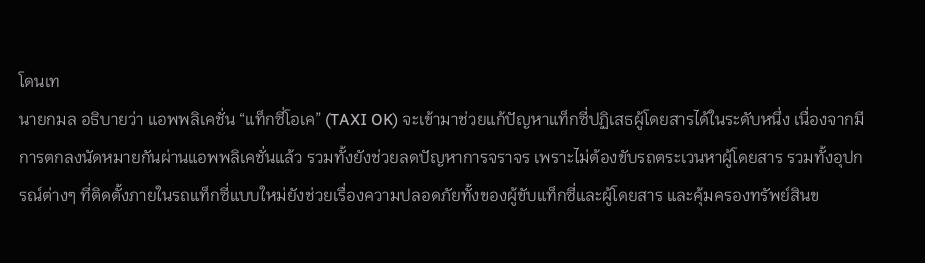โดนเท
นายกมล อธิบายว่า แอพพลิเคชั่น “แท็กซี่โอเค” (TAXI OK) จะเข้ามาช่วยแก้ปัญหาแท็กซี่ปฏิเสธผู้โดยสารได้ในระดับหนึ่ง เนื่องจากมีการตกลงนัดหมายกันผ่านแอพพลิเคชั่นแล้ว รวมทั้งยังช่วยลดปัญหาการจราจร เพราะไม่ต้องขับรถตระเวนหาผู้โดยสาร รวมทั้งอุปกรณ์ต่างๆ ที่ติดตั้งภายในรถแท็กซี่แบบใหม่ยังช่วยเรื่องความปลอดภัยทั้งของผู้ขับแท็กซี่และผู้โดยสาร และคุ้มครองทรัพย์สินข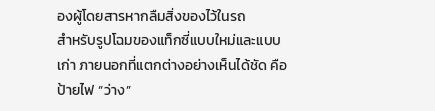องผู้โดยสารหากลืมสิ่งของไว้ในรถ
สำหรับรูปโฉมของแท็กซี่แบบใหม่และแบบเก่า ภายนอกที่แตกต่างอย่างเห็นได้ชัด คือ ป้ายไฟ “ว่าง”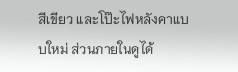สีเขียว และโป๊ะไฟหลังคาแบบใหม่ ส่วนภายในดูได้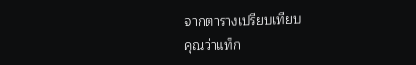จากตารางเปรียบเทียบ
คุณว่าแท็ก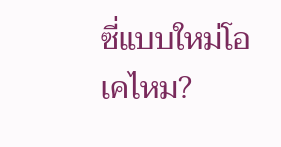ซี่แบบใหม่โอเคไหม?